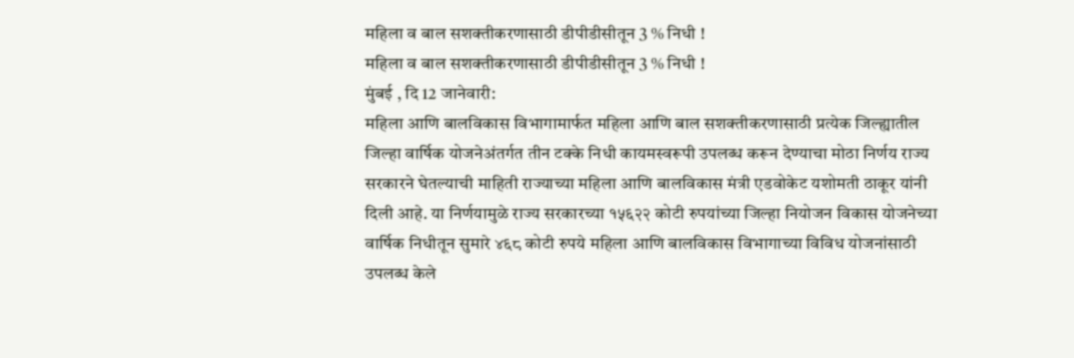महिला व बाल सशक्तीकरणासाठी डीपीडीसीतून 3 % निधी !
महिला व बाल सशक्तीकरणासाठी डीपीडीसीतून 3 % निधी !
मुंबई , दि 12 जानेवारी:
महिला आणि बालविकास विभागामार्फत महिला आणि बाल सशक्तीकरणासाठी प्रत्येक जिल्ह्यातील जिल्हा वार्षिक योजनेअंतर्गत तीन टक्के निधी कायमस्वरूपी उपलब्ध करून देण्याचा मोठा निर्णय राज्य सरकारने घेतल्याची माहिती राज्याच्या महिला आणि बालविकास मंत्री एडवोकेट यशोमती ठाकूर यांनी दिली आहे. या निर्णयामुळे राज्य सरकारच्या १५६२२ कोटी रुपयांच्या जिल्हा नियोजन विकास योजनेच्या वार्षिक निधीतून सुमारे ४६८ कोटी रुपये महिला आणि बालविकास विभागाच्या विविध योजनांसाठी उपलब्ध केले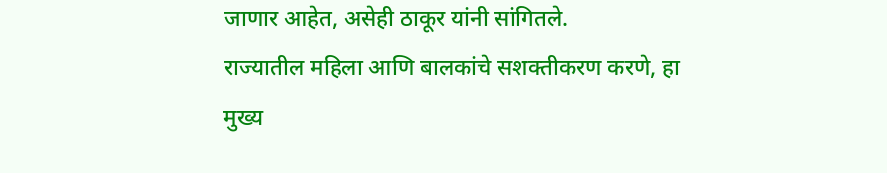जाणार आहेत, असेही ठाकूर यांनी सांगितले.
राज्यातील महिला आणि बालकांचे सशक्तीकरण करणे, हा मुख्य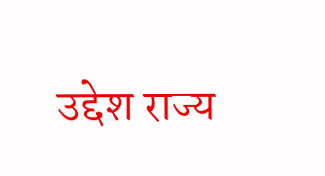उद्देश राज्य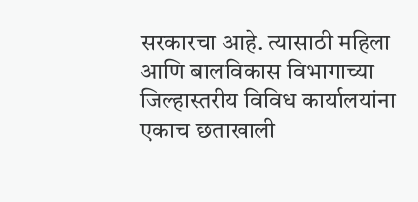सरकारचा आहे. त्यासाठी महिला आणि बालविकास विभागाच्या जिल्हास्तरीय विविध कार्यालयांना एकाच छताखाली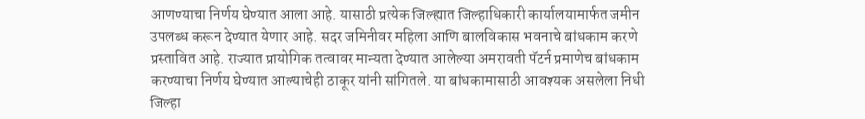आणण्याचा निर्णय घेण्यात आला आहे. यासाठी प्रत्येक जिल्ह्यात जिल्हाधिकारी कार्यालयामार्फत जमीन उपलब्ध करून देण्यात येणार आहे. सदर जमिनीवर महिला आणि बालविकास भवनाचे बांधकाम करणे प्रस्तावित आहे. राज्यात प्रायोगिक तत्वावर मान्यता देण्यात आलेल्या अमरावती पॅटर्न प्रमाणेच बांधकाम करण्याचा निर्णय घेण्यात आल्याचेही ठाकूर यांनी सांगितले. या बांधकामासाठी आवश्यक असलेला निधी जिल्हा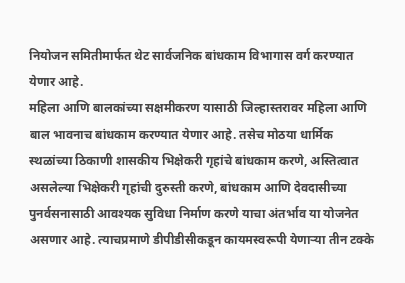नियोजन समितीमार्फत थेट सार्वजनिक बांधकाम विभागास वर्ग करण्यात येणार आहे.
महिला आणि बालकांच्या सक्षमीकरण यासाठी जिल्हास्तरावर महिला आणि बाल भावनाच बांधकाम करण्यात येणार आहे. तसेच मोठया धार्मिक स्थळांच्या ठिकाणी शासकीय भिक्षेकरी गृहांचे बांधकाम करणे, अस्तित्वात असलेल्या भिक्षेकरी गृहांची दुरुस्ती करणे, बांधकाम आणि देवदासीच्या पुनर्वसनासाठी आवश्यक सुविधा निर्माण करणे याचा अंतर्भाव या योजनेत असणार आहे. त्याचप्रमाणे डीपीडीसीकडून कायमस्वरूपी येणाऱ्या तीन टक्के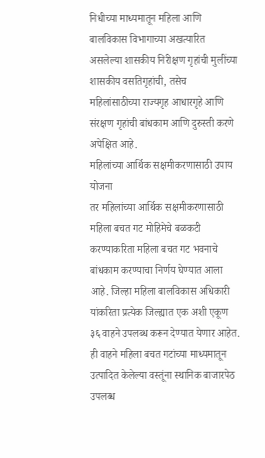निधीच्या माध्यमातून महिला आणि बालविकास विभागाच्या अखत्यारित असलेल्या शासकीय निरीक्षण गृहांची मुलींच्या शासकीय वसतिगृहांची, तसेच महिलांसाठीच्या राज्यगृह आधारगृहे आणि संरक्षण गृहांची बांधकाम आणि दुरुस्ती करणे अपेक्षित आहे.
महिलांच्या आर्थिक सक्षमीकरणासाठी उपाय योजना
तर महिलांच्या आर्थिक सक्षमीकरणासाठी महिला बचत गट मोहिमेचे बळकटी करण्याकरिता महिला बचत गट भवनाचे बांधकाम करण्याचा निर्णय घेण्यात आला आहे. जिल्हा महिला बालविकास अधिकारी यांकरिता प्रत्येक जिल्ह्यात एक अशी एकूण ३६ वाहने उपलब्ध करून देण्यात येणार आहेत. ही वाहने महिला बचत गटांच्या माध्यमातून उत्पादित केलेल्या वस्तूंना स्थानिक बाजारपेठ उपलब्ध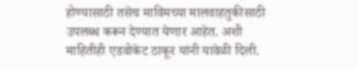होण्यासाठी तसेच माविमच्या मालवाहतुकीसाठी उपलब्ध करून देण्यात येणार आहेत. अशी माहितीही एडवोकेट ठाकूर यांनी यावेळी दिली.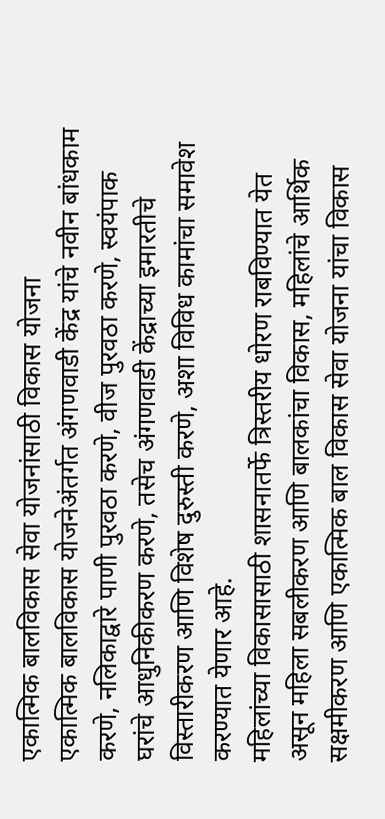एकात्मिक बालविकास सेवा योजनांसाठी विकास योजना
एकात्मिक बालविकास योजनेअंतर्गत अंगणवाडी केंद्र यांचे नवीन बांधकाम करणे, नलिकाद्वारे पाणी पुरवठा करणे, वीज पुरवठा करणे, स्वयंपाक घरांचे आधुनिकीकरण करणे, तसेच अंगणवाडी केंद्राच्या इमारतीचे विस्तारीकरण आणि विशेष दुरुस्ती करणे, अशा विविध कामांचा समावेश करण्यात येणार आहे.
महिलांच्या विकासासाठी शासनातर्फे त्रिस्तरीय धोरण राबविण्यात येत असून महिला सबलीकरण आणि बालकांचा विकास, महिलांचे आर्थिक सक्षमीकरण आणि एकात्मिक बाल विकास सेवा योजना यांचा विकास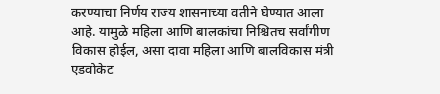करण्याचा निर्णय राज्य शासनाच्या वतीने घेण्यात आला आहे. यामुळे महिला आणि बालकांचा निश्चितच सर्वांगीण विकास होईल, असा दावा महिला आणि बालविकास मंत्री एडवोकेट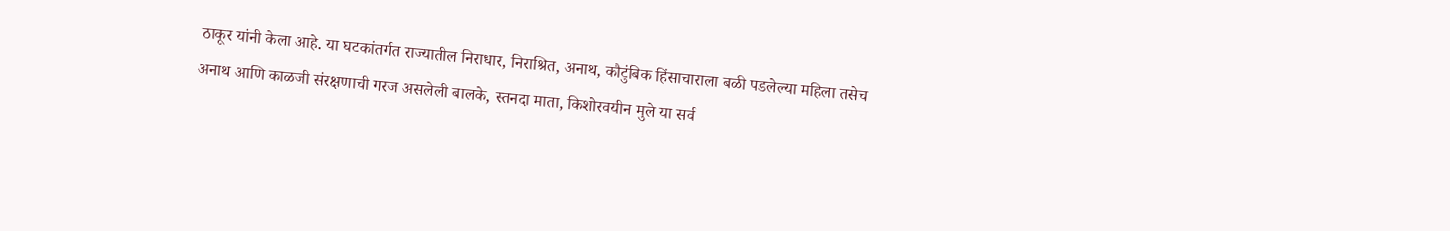ठाकूर यांनी केला आहे. या घटकांतर्गत राज्यातील निराधार, निराश्रित, अनाथ, कौटुंबिक हिंसाचाराला बळी पडलेल्या महिला तसेच अनाथ आणि काळजी संरक्षणाची गरज असलेली बालके, स्तनदा माता, किशोरवयीन मुले या सर्व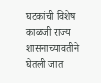घटकांची विशेष काळजी राज्य शासनाच्यावतीने घेतली जात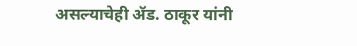असल्याचेही ॲड. ठाकूर यांनी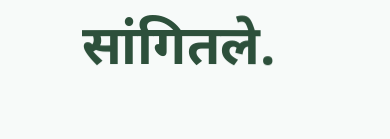सांगितले.